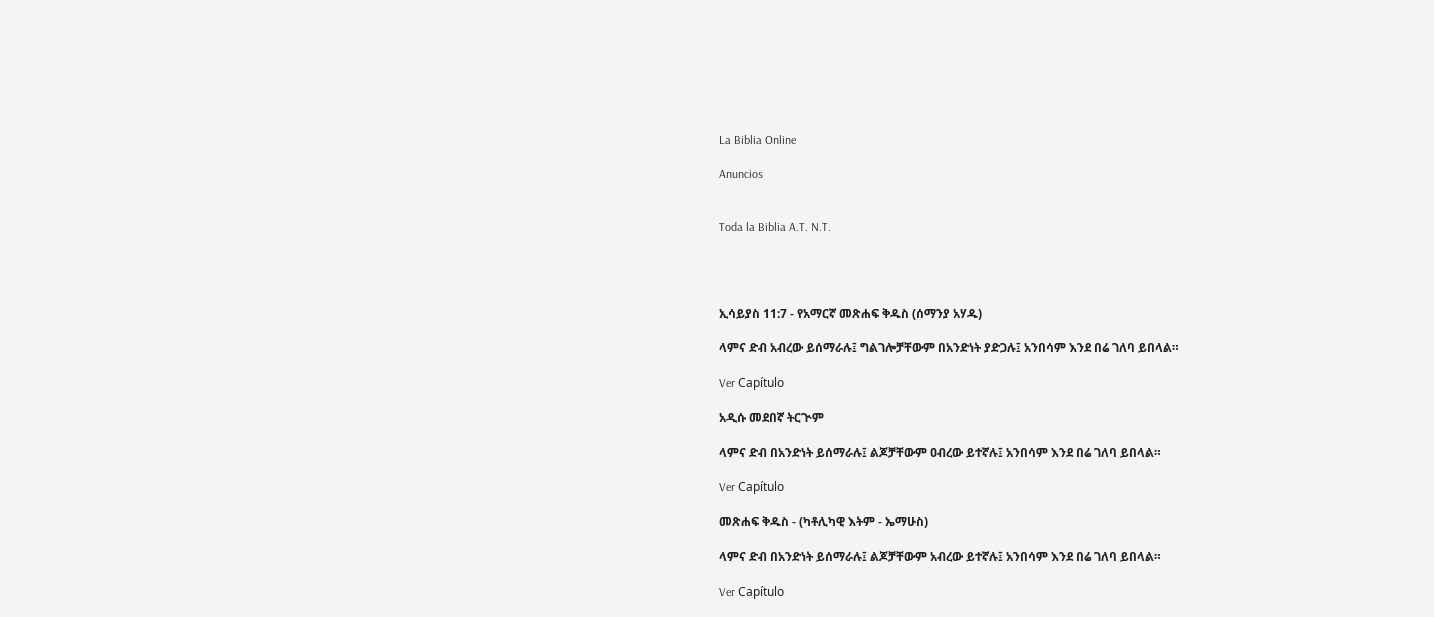La Biblia Online

Anuncios


Toda la Biblia A.T. N.T.




ኢሳይያስ 11:7 - የአማርኛ መጽሐፍ ቅዱስ (ሰማንያ አሃዱ)

ላምና ድብ አብረው ይሰማራሉ፤ ግልገሎቻቸውም በአንድነት ያድጋሉ፤ አንበሳም እንደ በሬ ገለባ ይበላል።

Ver Capítulo

አዲሱ መደበኛ ትርጒም

ላምና ድብ በአንድነት ይሰማራሉ፤ ልጆቻቸውም ዐብረው ይተኛሉ፤ አንበሳም እንደ በሬ ገለባ ይበላል።

Ver Capítulo

መጽሐፍ ቅዱስ - (ካቶሊካዊ እትም - ኤማሁስ)

ላምና ድብ በአንድነት ይሰማራሉ፤ ልጆቻቸውም አብረው ይተኛሉ፤ አንበሳም እንደ በሬ ገለባ ይበላል።

Ver Capítulo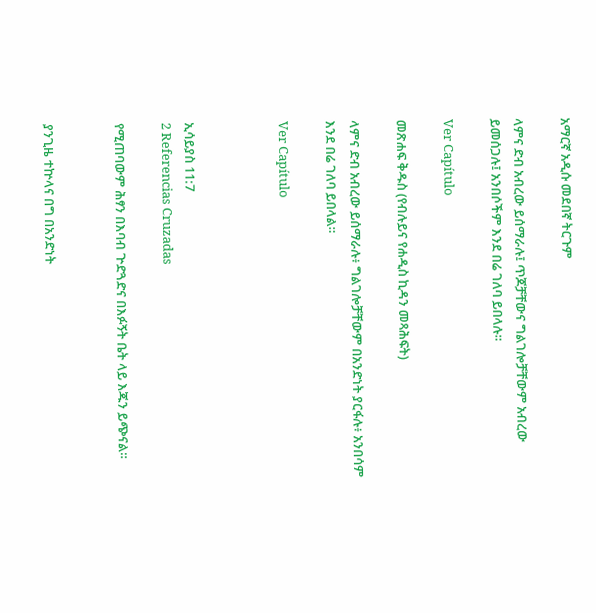አማርኛ አዲሱ መደበኛ ትርጉም

ላምና ድብ አብረው ይሰማራሉ፤ ጥጆቻቸውና ግልገሎቻቸውም አብረው ይመሰጋሉ፤ አንበሶችም እንደ በሬ ገለባ ይበላሉ።

Ver Capítulo

መጽሐፍ ቅዱስ (የብሉይና የሐዲስ ኪዳን መጻሕፍት)

ላምና ድብ አብረው ይሰማራሉ፥ ግልገሎቻቸውም በአንድነት ያርፋሉ፥ አንበሳም እንደ በሬ ገለባ ይበላል።

Ver Capítulo



ኢሳይያስ 11:7
2 Referencias Cruzadas

የሚጠባውም ሕፃን በእባብ ጕድጓድና በእፉኝት ቤት ላይ እጁን ይጭናል።


ያንጊዜ ተኵላና በግ በአንድነት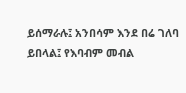ይሰማራሉ፤ አንበሳም እንደ በሬ ገለባ ይበላል፤ የእባብም መብል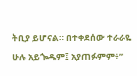ትቢያ ይሆናል። በተቀደሰው ተራራዬ ሁሉ አይጐዱም፤ አያጠፉምም፥”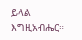ይላል እግዚአብሔር።